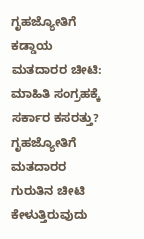ಗೃಹಜ್ಯೋತಿಗೆ ಕಡ್ಡಾಯ ಮತದಾರರ ಚೀಟಿ: ಮಾಹಿತಿ ಸಂಗ್ರಹಕ್ಕೆ ಸರ್ಕಾರ ಕಸರತ್ತು?
ಗೃಹಜ್ಯೋತಿಗೆ ಮತದಾರರ ಗುರುತಿನ ಚೀಟಿ ಕೇಳುತ್ತಿರುವುದು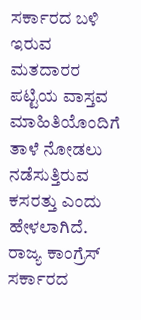ಸರ್ಕಾರದ ಬಳಿ ಇರುವ ಮತದಾರರ ಪಟ್ಟಿಯ ವಾಸ್ತವ ಮಾಹಿತಿಯೊಂದಿಗೆ ತಾಳೆ ನೋಡಲು ನಡೆಸುತ್ತಿರುವ ಕಸರತ್ತು ಎಂದು ಹೇಳಲಾಗಿದೆ.
ರಾಜ್ಯ ಕಾಂಗ್ರೆಸ್ ಸರ್ಕಾರದ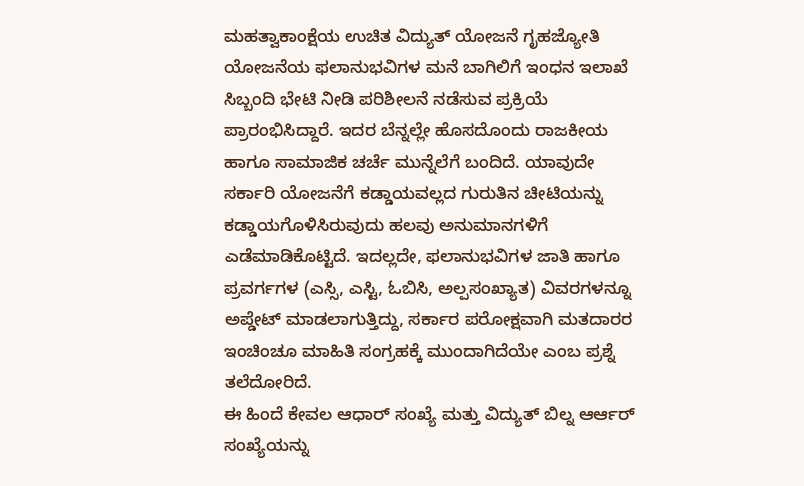ಮಹತ್ವಾಕಾಂಕ್ಷೆಯ ಉಚಿತ ವಿದ್ಯುತ್ ಯೋಜನೆ ಗೃಹಜ್ಯೋತಿ ಯೋಜನೆಯ ಫಲಾನುಭವಿಗಳ ಮನೆ ಬಾಗಿಲಿಗೆ ಇಂಧನ ಇಲಾಖೆ ಸಿಬ್ಬಂದಿ ಭೇಟಿ ನೀಡಿ ಪರಿಶೀಲನೆ ನಡೆಸುವ ಪ್ರಕ್ರಿಯೆ ಪ್ರಾರಂಭಿಸಿದ್ದಾರೆ. ಇದರ ಬೆನ್ನಲ್ಲೇ ಹೊಸದೊಂದು ರಾಜಕೀಯ ಹಾಗೂ ಸಾಮಾಜಿಕ ಚರ್ಚೆ ಮುನ್ನೆಲೆಗೆ ಬಂದಿದೆ. ಯಾವುದೇ ಸರ್ಕಾರಿ ಯೋಜನೆಗೆ ಕಡ್ಡಾಯವಲ್ಲದ ಗುರುತಿನ ಚೀಟಿಯನ್ನು ಕಡ್ಡಾಯಗೊಳಿಸಿರುವುದು ಹಲವು ಅನುಮಾನಗಳಿಗೆ ಎಡೆಮಾಡಿಕೊಟ್ಟಿದೆ. ಇದಲ್ಲದೇ, ಫಲಾನುಭವಿಗಳ ಜಾತಿ ಹಾಗೂ ಪ್ರವರ್ಗಗಳ (ಎಸ್ಸಿ, ಎಸ್ಟಿ, ಓಬಿಸಿ, ಅಲ್ಪಸಂಖ್ಯಾತ) ವಿವರಗಳನ್ನೂ ಅಪ್ಡೇಟ್ ಮಾಡಲಾಗುತ್ತಿದ್ದು, ಸರ್ಕಾರ ಪರೋಕ್ಷವಾಗಿ ಮತದಾರರ ಇಂಚಿಂಚೂ ಮಾಹಿತಿ ಸಂಗ್ರಹಕ್ಕೆ ಮುಂದಾಗಿದೆಯೇ ಎಂಬ ಪ್ರಶ್ನೆ ತಲೆದೋರಿದೆ.
ಈ ಹಿಂದೆ ಕೇವಲ ಆಧಾರ್ ಸಂಖ್ಯೆ ಮತ್ತು ವಿದ್ಯುತ್ ಬಿಲ್ನ ಆರ್ಆರ್ ಸಂಖ್ಯೆಯನ್ನು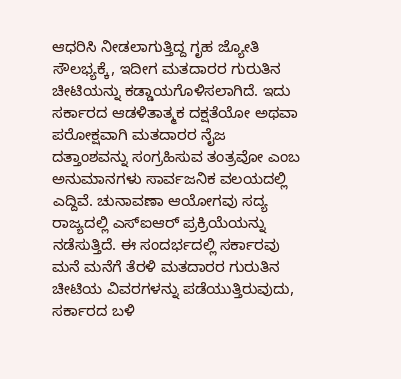ಆಧರಿಸಿ ನೀಡಲಾಗುತ್ತಿದ್ದ ಗೃಹ ಜ್ಯೋತಿ ಸೌಲಭ್ಯಕ್ಕೆ, ಇದೀಗ ಮತದಾರರ ಗುರುತಿನ ಚೀಟಿಯನ್ನು ಕಡ್ಡಾಯಗೊಳಿಸಲಾಗಿದೆ. ಇದು ಸರ್ಕಾರದ ಆಡಳಿತಾತ್ಮಕ ದಕ್ಷತೆಯೋ ಅಥವಾ ಪರೋಕ್ಷವಾಗಿ ಮತದಾರರ ನೈಜ ದತ್ತಾಂಶವನ್ನು ಸಂಗ್ರಹಿಸುವ ತಂತ್ರವೋ ಎಂಬ ಅನುಮಾನಗಳು ಸಾರ್ವಜನಿಕ ವಲಯದಲ್ಲಿ ಎದ್ದಿವೆ. ಚುನಾವಣಾ ಆಯೋಗವು ಸದ್ಯ ರಾಜ್ಯದಲ್ಲಿ ಎಸ್ಐಆರ್ ಪ್ರಕ್ರಿಯೆಯನ್ನು ನಡೆಸುತ್ತಿದೆ. ಈ ಸಂದರ್ಭದಲ್ಲಿ ಸರ್ಕಾರವು ಮನೆ ಮನೆಗೆ ತೆರಳಿ ಮತದಾರರ ಗುರುತಿನ ಚೀಟಿಯ ವಿವರಗಳನ್ನು ಪಡೆಯುತ್ತಿರುವುದು, ಸರ್ಕಾರದ ಬಳಿ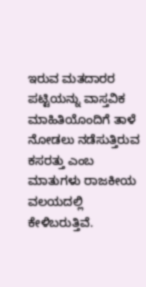ಇರುವ ಮತದಾರರ ಪಟ್ಟಿಯನ್ನು ವಾಸ್ತವಿಕ ಮಾಹಿತಿಯೊಂದಿಗೆ ತಾಳೆ ನೋಡಲು ನಡೆಸುತ್ತಿರುವ ಕಸರತ್ತು ಎಂಬ ಮಾತುಗಳು ರಾಜಕೀಯ ವಲಯದಲ್ಲಿ ಕೇಳಿಬರುತ್ತಿವೆ.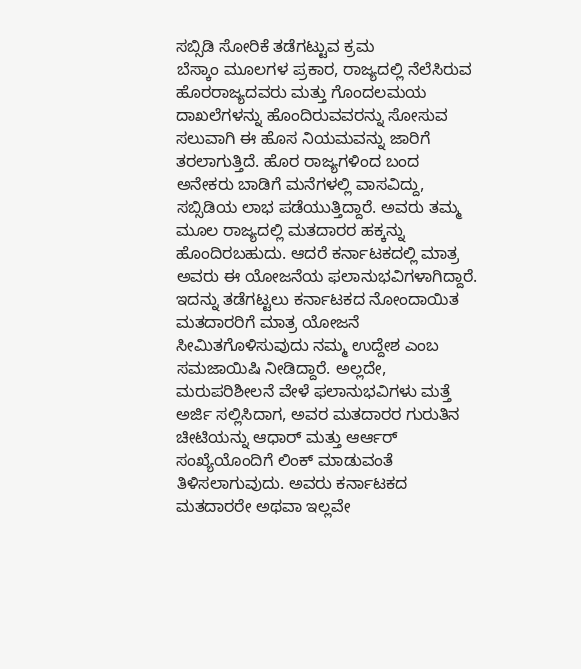ಸಬ್ಸಿಡಿ ಸೋರಿಕೆ ತಡೆಗಟ್ಟುವ ಕ್ರಮ
ಬೆಸ್ಕಾಂ ಮೂಲಗಳ ಪ್ರಕಾರ, ರಾಜ್ಯದಲ್ಲಿ ನೆಲೆಸಿರುವ ಹೊರರಾಜ್ಯದವರು ಮತ್ತು ಗೊಂದಲಮಯ ದಾಖಲೆಗಳನ್ನು ಹೊಂದಿರುವವರನ್ನು ಸೋಸುವ ಸಲುವಾಗಿ ಈ ಹೊಸ ನಿಯಮವನ್ನು ಜಾರಿಗೆ ತರಲಾಗುತ್ತಿದೆ. ಹೊರ ರಾಜ್ಯಗಳಿಂದ ಬಂದ ಅನೇಕರು ಬಾಡಿಗೆ ಮನೆಗಳಲ್ಲಿ ವಾಸವಿದ್ದು, ಸಬ್ಸಿಡಿಯ ಲಾಭ ಪಡೆಯುತ್ತಿದ್ದಾರೆ. ಅವರು ತಮ್ಮ ಮೂಲ ರಾಜ್ಯದಲ್ಲಿ ಮತದಾರರ ಹಕ್ಕನ್ನು ಹೊಂದಿರಬಹುದು. ಆದರೆ ಕರ್ನಾಟಕದಲ್ಲಿ ಮಾತ್ರ ಅವರು ಈ ಯೋಜನೆಯ ಫಲಾನುಭವಿಗಳಾಗಿದ್ದಾರೆ. ಇದನ್ನು ತಡೆಗಟ್ಟಲು ಕರ್ನಾಟಕದ ನೋಂದಾಯಿತ ಮತದಾರರಿಗೆ ಮಾತ್ರ ಯೋಜನೆ ಸೀಮಿತಗೊಳಿಸುವುದು ನಮ್ಮ ಉದ್ದೇಶ ಎಂಬ ಸಮಜಾಯಿಷಿ ನೀಡಿದ್ದಾರೆ. ಅಲ್ಲದೇ, ಮರುಪರಿಶೀಲನೆ ವೇಳೆ ಫಲಾನುಭವಿಗಳು ಮತ್ತೆ ಅರ್ಜಿ ಸಲ್ಲಿಸಿದಾಗ, ಅವರ ಮತದಾರರ ಗುರುತಿನ ಚೀಟಿಯನ್ನು ಆಧಾರ್ ಮತ್ತು ಆರ್ಆರ್ ಸಂಖ್ಯೆಯೊಂದಿಗೆ ಲಿಂಕ್ ಮಾಡುವಂತೆ ತಿಳಿಸಲಾಗುವುದು. ಅವರು ಕರ್ನಾಟಕದ ಮತದಾರರೇ ಅಥವಾ ಇಲ್ಲವೇ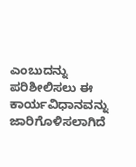ಎಂಬುದನ್ನು ಪರಿಶೀಲಿಸಲು ಈ ಕಾರ್ಯವಿಧಾನವನ್ನು ಜಾರಿಗೊಳಿಸಲಾಗಿದೆ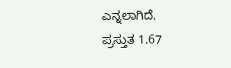ಎನ್ನಲಾಗಿದೆ.
ಪ್ರಸ್ತುತ 1.67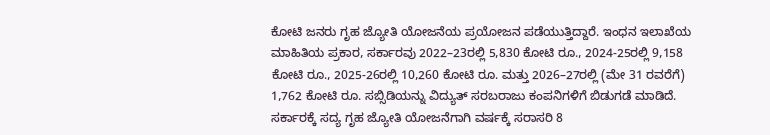ಕೋಟಿ ಜನರು ಗೃಹ ಜ್ಯೋತಿ ಯೋಜನೆಯ ಪ್ರಯೋಜನ ಪಡೆಯುತ್ತಿದ್ದಾರೆ. ಇಂಧನ ಇಲಾಖೆಯ ಮಾಹಿತಿಯ ಪ್ರಕಾರ, ಸರ್ಕಾರವು 2022–23ರಲ್ಲಿ 5,830 ಕೋಟಿ ರೂ., 2024-25ರಲ್ಲಿ 9,158 ಕೋಟಿ ರೂ., 2025-26ರಲ್ಲಿ 10,260 ಕೋಟಿ ರೂ. ಮತ್ತು 2026–27ರಲ್ಲಿ (ಮೇ 31 ರವರೆಗೆ) 1,762 ಕೋಟಿ ರೂ. ಸಬ್ಸಿಡಿಯನ್ನು ವಿದ್ಯುತ್ ಸರಬರಾಜು ಕಂಪನಿಗಳಿಗೆ ಬಿಡುಗಡೆ ಮಾಡಿದೆ. ಸರ್ಕಾರಕ್ಕೆ ಸದ್ಯ ಗೃಹ ಜ್ಯೋತಿ ಯೋಜನೆಗಾಗಿ ವರ್ಷಕ್ಕೆ ಸರಾಸರಿ 8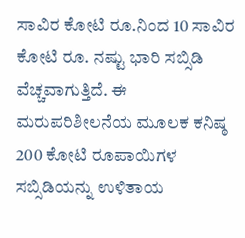ಸಾವಿರ ಕೋಟಿ ರೂ.ನಿಂದ 10 ಸಾವಿರ ಕೋಟಿ ರೂ. ನಷ್ಟು ಭಾರಿ ಸಬ್ಸಿಡಿ ವೆಚ್ಚವಾಗುತ್ತಿದೆ. ಈ ಮರುಪರಿಶೀಲನೆಯ ಮೂಲಕ ಕನಿಷ್ಠ 200 ಕೋಟಿ ರೂಪಾಯಿಗಳ ಸಬ್ಸಿಡಿಯನ್ನು ಉಳಿತಾಯ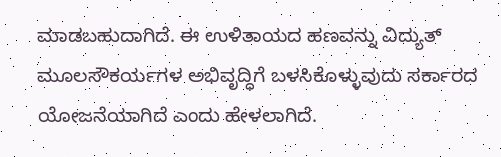ಮಾಡಬಹುದಾಗಿದೆ. ಈ ಉಳಿತಾಯದ ಹಣವನ್ನು ವಿದ್ಯುತ್ ಮೂಲಸೌಕರ್ಯಗಳ ಅಭಿವೃದ್ಧಿಗೆ ಬಳಸಿಕೊಳ್ಳುವುದು ಸರ್ಕಾರದ ಯೋಜನೆಯಾಗಿದೆ ಎಂದು ಹೇಳಲಾಗಿದೆ.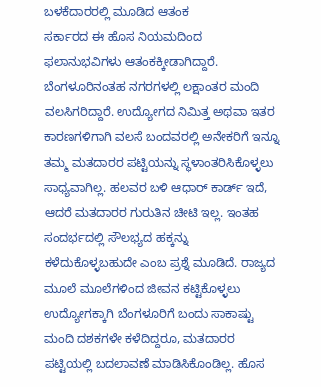ಬಳಕೆದಾರರಲ್ಲಿ ಮೂಡಿದ ಆತಂಕ
ಸರ್ಕಾರದ ಈ ಹೊಸ ನಿಯಮದಿಂದ ಫಲಾನುಭವಿಗಳು ಆತಂಕಕ್ಕೀಡಾಗಿದ್ದಾರೆ. ಬೆಂಗಳೂರಿನಂತಹ ನಗರಗಳಲ್ಲಿ ಲಕ್ಷಾಂತರ ಮಂದಿ ವಲಸಿಗರಿದ್ದಾರೆ. ಉದ್ಯೋಗದ ನಿಮಿತ್ತ ಅಥವಾ ಇತರ ಕಾರಣಗಳಿಗಾಗಿ ವಲಸೆ ಬಂದವರಲ್ಲಿ ಅನೇಕರಿಗೆ ಇನ್ನೂ ತಮ್ಮ ಮತದಾರರ ಪಟ್ಟಿಯನ್ನು ಸ್ಥಳಾಂತರಿಸಿಕೊಳ್ಳಲು ಸಾಧ್ಯವಾಗಿಲ್ಲ. ಹಲವರ ಬಳಿ ಆಧಾರ್ ಕಾರ್ಡ್ ಇದೆ, ಆದರೆ ಮತದಾರರ ಗುರುತಿನ ಚೀಟಿ ಇಲ್ಲ. ಇಂತಹ ಸಂದರ್ಭದಲ್ಲಿ ಸೌಲಭ್ಯದ ಹಕ್ಕನ್ನು ಕಳೆದುಕೊಳ್ಳಬಹುದೇ ಎಂಬ ಪ್ರಶ್ನೆ ಮೂಡಿದೆ. ರಾಜ್ಯದ ಮೂಲೆ ಮೂಲೆಗಳಿಂದ ಜೀವನ ಕಟ್ಟಿಕೊಳ್ಳಲು ಉದ್ಯೋಗಕ್ಕಾಗಿ ಬೆಂಗಳೂರಿಗೆ ಬಂದು ಸಾಕಾಷ್ಟು ಮಂದಿ ದಶಕಗಳೇ ಕಳೆದಿದ್ದರೂ, ಮತದಾರರ ಪಟ್ಟಿಯಲ್ಲಿ ಬದಲಾವಣೆ ಮಾಡಿಸಿಕೊಂಡಿಲ್ಲ. ಹೊಸ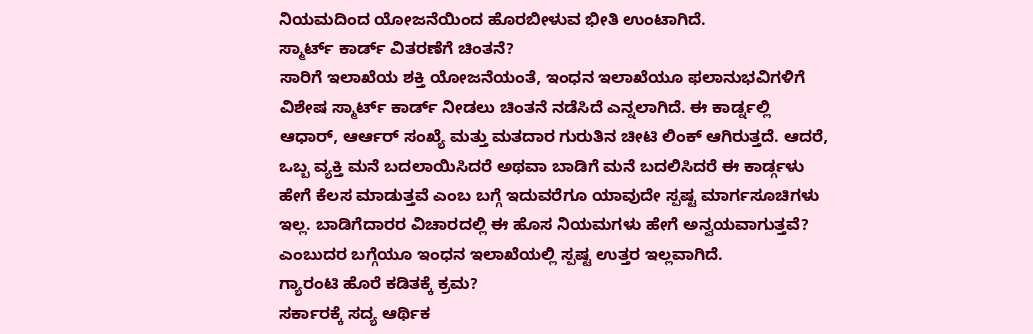ನಿಯಮದಿಂದ ಯೋಜನೆಯಿಂದ ಹೊರಬೀಳುವ ಭೀತಿ ಉಂಟಾಗಿದೆ.
ಸ್ಮಾರ್ಟ್ ಕಾರ್ಡ್ ವಿತರಣೆಗೆ ಚಿಂತನೆ?
ಸಾರಿಗೆ ಇಲಾಖೆಯ ಶಕ್ತಿ ಯೋಜನೆಯಂತೆ, ಇಂಧನ ಇಲಾಖೆಯೂ ಫಲಾನುಭವಿಗಳಿಗೆ ವಿಶೇಷ ಸ್ಮಾರ್ಟ್ ಕಾರ್ಡ್ ನೀಡಲು ಚಿಂತನೆ ನಡೆಸಿದೆ ಎನ್ನಲಾಗಿದೆ. ಈ ಕಾರ್ಡ್ನಲ್ಲಿ ಆಧಾರ್, ಆರ್ಆರ್ ಸಂಖ್ಯೆ ಮತ್ತು ಮತದಾರ ಗುರುತಿನ ಚೀಟಿ ಲಿಂಕ್ ಆಗಿರುತ್ತದೆ. ಆದರೆ, ಒಬ್ಬ ವ್ಯಕ್ತಿ ಮನೆ ಬದಲಾಯಿಸಿದರೆ ಅಥವಾ ಬಾಡಿಗೆ ಮನೆ ಬದಲಿಸಿದರೆ ಈ ಕಾರ್ಡ್ಗಳು ಹೇಗೆ ಕೆಲಸ ಮಾಡುತ್ತವೆ ಎಂಬ ಬಗ್ಗೆ ಇದುವರೆಗೂ ಯಾವುದೇ ಸ್ಪಷ್ಟ ಮಾರ್ಗಸೂಚಿಗಳು ಇಲ್ಲ. ಬಾಡಿಗೆದಾರರ ವಿಚಾರದಲ್ಲಿ ಈ ಹೊಸ ನಿಯಮಗಳು ಹೇಗೆ ಅನ್ವಯವಾಗುತ್ತವೆ? ಎಂಬುದರ ಬಗ್ಗೆಯೂ ಇಂಧನ ಇಲಾಖೆಯಲ್ಲಿ ಸ್ಪಷ್ಟ ಉತ್ತರ ಇಲ್ಲವಾಗಿದೆ.
ಗ್ಯಾರಂಟಿ ಹೊರೆ ಕಡಿತಕ್ಕೆ ಕ್ರಮ?
ಸರ್ಕಾರಕ್ಕೆ ಸದ್ಯ ಆರ್ಥಿಕ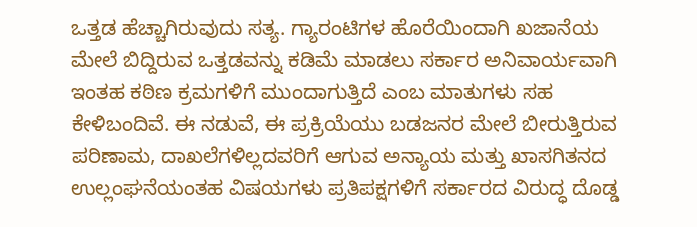ಒತ್ತಡ ಹೆಚ್ಚಾಗಿರುವುದು ಸತ್ಯ. ಗ್ಯಾರಂಟಿಗಳ ಹೊರೆಯಿಂದಾಗಿ ಖಜಾನೆಯ ಮೇಲೆ ಬಿದ್ದಿರುವ ಒತ್ತಡವನ್ನು ಕಡಿಮೆ ಮಾಡಲು ಸರ್ಕಾರ ಅನಿವಾರ್ಯವಾಗಿ ಇಂತಹ ಕಠಿಣ ಕ್ರಮಗಳಿಗೆ ಮುಂದಾಗುತ್ತಿದೆ ಎಂಬ ಮಾತುಗಳು ಸಹ ಕೇಳಿಬಂದಿವೆ. ಈ ನಡುವೆ, ಈ ಪ್ರಕ್ರಿಯೆಯು ಬಡಜನರ ಮೇಲೆ ಬೀರುತ್ತಿರುವ ಪರಿಣಾಮ, ದಾಖಲೆಗಳಿಲ್ಲದವರಿಗೆ ಆಗುವ ಅನ್ಯಾಯ ಮತ್ತು ಖಾಸಗಿತನದ ಉಲ್ಲಂಘನೆಯಂತಹ ವಿಷಯಗಳು ಪ್ರತಿಪಕ್ಷಗಳಿಗೆ ಸರ್ಕಾರದ ವಿರುದ್ಧ ದೊಡ್ಡ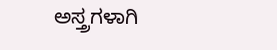ಅಸ್ತ್ರಗಳಾಗಿ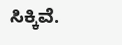ಸಿಕ್ಕಿವೆ.